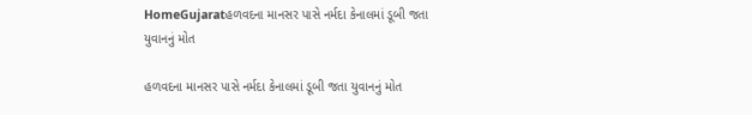HomeGujaratહળવદના માનસર પાસે નર્મદા કેનાલમાં ડૂબી જતા યુવાનનું મોત

હળવદના માનસર પાસે નર્મદા કેનાલમાં ડૂબી જતા યુવાનનું મોત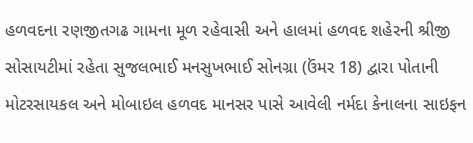હળવદના રણજીતગઢ ગામના મૂળ રહેવાસી અને હાલમાં હળવદ શહેરની શ્રીજી સોસાયટીમાં રહેતા સુજલભાઈ મનસુખભાઈ સોનગ્રા (ઉંમર 18) દ્વારા પોતાની મોટરસાયકલ અને મોબાઇલ હળવદ માનસર પાસે આવેલી નર્મદા કેનાલના સાઇફન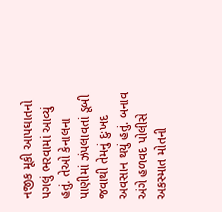નજીક મૂકી આપઘાતનો પગલું ભરવામાં આવ્યું હતું. તેઓ કેનાલના પાણીમાં ઝંપલાવતાં ડૂબી જવાથી તેમનું દુઃખદ અવસાન થયું હતું. બનાવ અંગે હળવદ પોલીસે અકસ્માત મોતની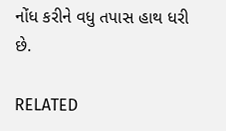નોંધ કરીને વધુ તપાસ હાથ ધરી છે.

RELATED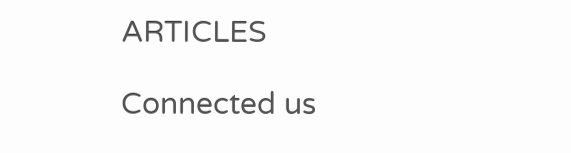ARTICLES

Connected us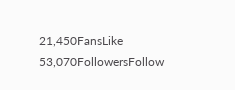21,450FansLike
53,070FollowersFollow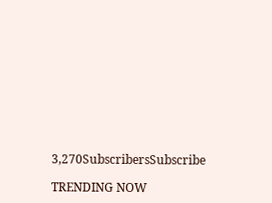3,270SubscribersSubscribe

TRENDING NOW